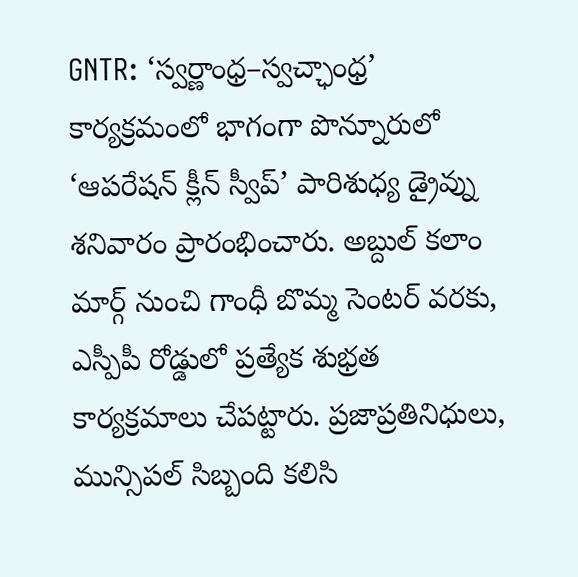GNTR: ‘స్వర్ణాంధ్ర–స్వచ్ఛాంధ్ర’ కార్యక్రమంలో భాగంగా పొన్నూరులో ‘ఆపరేషన్ క్లీన్ స్వీప్’ పారిశుధ్య డ్రైవ్ను శనివారం ప్రారంభించారు. అబ్దుల్ కలాం మార్గ్ నుంచి గాంధీ బొమ్మ సెంటర్ వరకు, ఎస్పీపీ రోడ్డులో ప్రత్యేక శుభ్రత కార్యక్రమాలు చేపట్టారు. ప్రజాప్రతినిధులు, మున్సిపల్ సిబ్బంది కలిసి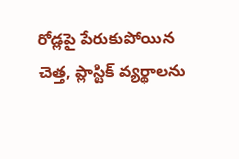రోడ్లపై పేరుకుపోయిన చెత్త, ప్లాస్టిక్ వ్యర్థాలను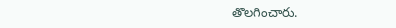తొలగించారు.